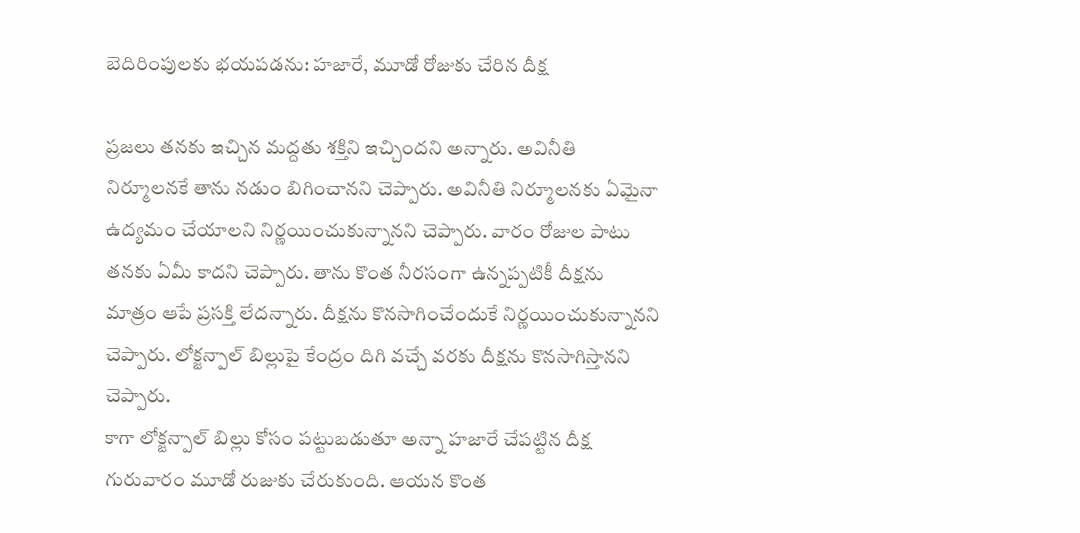బెదిరింపులకు భయపడను: హజారే, మూడో రోజుకు చేరిన దీక్ష

ప్రజలు తనకు ఇచ్చిన మద్దతు శక్తిని ఇచ్చిందని అన్నారు. అవినీతి నిర్మూలనకే తాను నడుం బిగించానని చెప్పారు. అవినీతి నిర్మూలనకు ఏమైనా ఉద్యమం చేయాలని నిర్ణయించుకున్నానని చెప్పారు. వారం రోజుల పాటు తనకు ఏమీ కాదని చెప్పారు. తాను కొంత నీరసంగా ఉన్నప్పటికీ దీక్షను మాత్రం ఆపే ప్రసక్తి లేదన్నారు. దీక్షను కొనసాగించేందుకే నిర్ణయించుకున్నానని చెప్పారు. లోక్జన్పాల్ బిల్లుపై కేంద్రం దిగి వచ్చే వరకు దీక్షను కొనసాగిస్తానని చెప్పారు.
కాగా లోక్జన్పాల్ బిల్లు కోసం పట్టుబడుతూ అన్నా హజారే చేపట్టిన దీక్ష గురువారం మూడో రుజుకు చేరుకుంది. ఆయన కొంత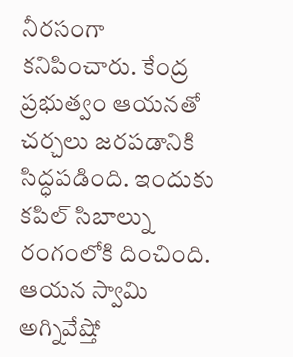నీరసంగా కనిపించారు. కేంద్ర ప్రభుత్వం ఆయనతో చర్చలు జరపడానికి సిద్ధపడింది. ఇందుకు కపిల్ సిబాల్ను రంగంలోకి దించింది. ఆయన స్వామి అగ్నివేష్తో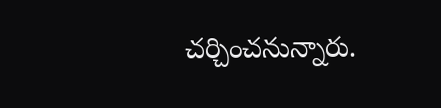చర్చించనున్నారు.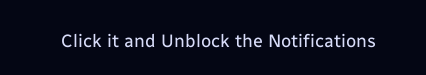Click it and Unblock the Notifications